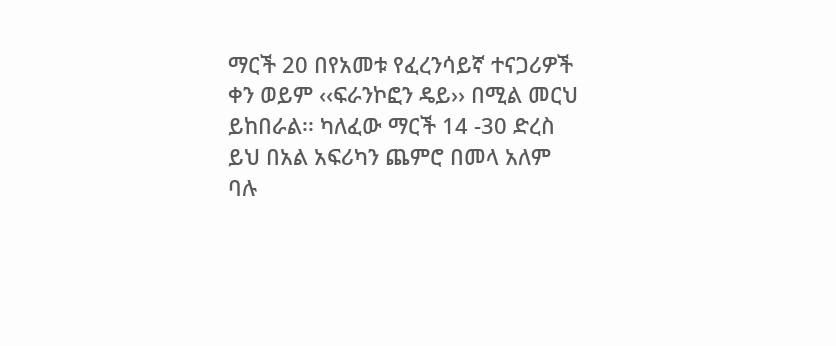ማርች 20 በየአመቱ የፈረንሳይኛ ተናጋሪዎች ቀን ወይም ‹‹ፍራንኮፎን ዴይ›› በሚል መርህ ይከበራል፡፡ ካለፈው ማርች 14 -30 ድረስ ይህ በአል አፍሪካን ጨምሮ በመላ አለም ባሉ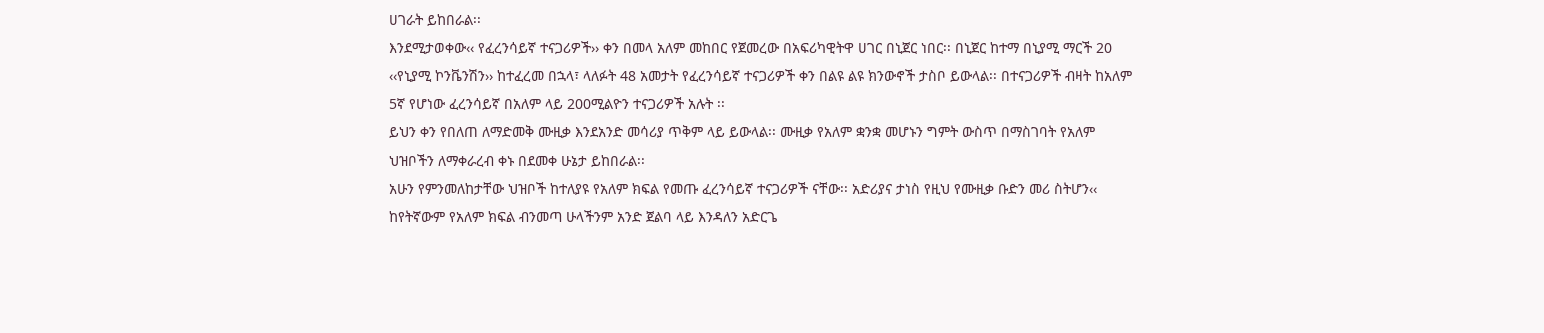ሀገራት ይከበራል፡፡
እንደሚታወቀው‹‹ የፈረንሳይኛ ተናጋሪዎች›› ቀን በመላ አለም መከበር የጀመረው በአፍሪካዊትዋ ሀገር በኒጀር ነበር፡፡ በኒጀር ከተማ በኒያሚ ማርች 20 ‹‹የኒያሚ ኮንቬንሽን›› ከተፈረመ በኋላ፣ ላለፉት 48 አመታት የፈረንሳይኛ ተናጋሪዎች ቀን በልዩ ልዩ ክንውኖች ታስቦ ይውላል፡፡ በተናጋሪዎች ብዛት ከአለም 5ኛ የሆነው ፈረንሳይኛ በአለም ላይ 200ሚልዮን ተናጋሪዎች አሉት ፡፡
ይህን ቀን የበለጠ ለማድመቅ ሙዚቃ እንደአንድ መሳሪያ ጥቅም ላይ ይውላል፡፡ ሙዚቃ የአለም ቋንቋ መሆኑን ግምት ውስጥ በማስገባት የአለም ህዝቦችን ለማቀራረብ ቀኑ በደመቀ ሁኔታ ይከበራል፡፡
አሁን የምንመለከታቸው ህዝቦች ከተለያዩ የአለም ክፍል የመጡ ፈረንሳይኛ ተናጋሪዎች ናቸው፡፡ አድሪያና ታነስ የዚህ የሙዚቃ ቡድን መሪ ስትሆን‹‹ ከየትኛውም የአለም ክፍል ብንመጣ ሁላችንም አንድ ጀልባ ላይ እንዳለን አድርጌ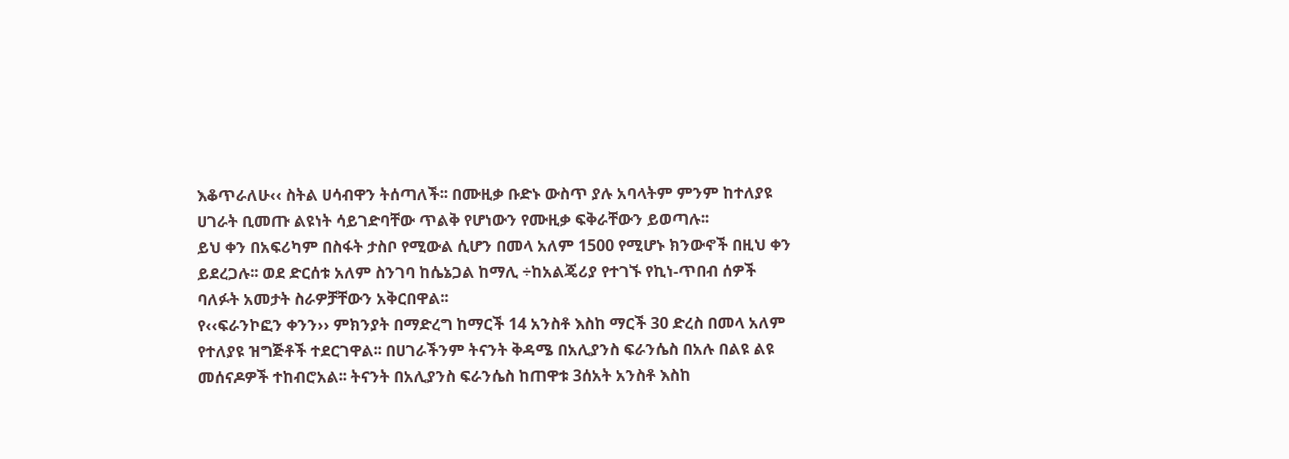እቆጥራለሁ‹‹ ስትል ሀሳብዋን ትሰጣለች፡፡ በሙዚቃ ቡድኑ ውስጥ ያሉ አባላትም ምንም ከተለያዩ ሀገራት ቢመጡ ልዩነት ሳይገድባቸው ጥልቅ የሆነውን የሙዚቃ ፍቅራቸውን ይወጣሉ፡፡
ይህ ቀን በአፍሪካም በስፋት ታስቦ የሚውል ሲሆን በመላ አለም 1500 የሚሆኑ ክንውኖች በዚህ ቀን ይደረጋሉ፡፡ ወደ ድርሰቱ አለም ስንገባ ከሴኔጋል ከማሊ ÷ከአልጄሪያ የተገኙ የኪነ-ጥበብ ሰዎች ባለፉት አመታት ስራዎቻቸውን አቅርበዋል፡፡
የ‹‹ፍራንኮፎን ቀንን›› ምክንያት በማድረግ ከማርች 14 አንስቶ እስከ ማርች 30 ድረስ በመላ አለም የተለያዩ ዝግጅቶች ተደርገዋል፡፡ በሀገራችንም ትናንት ቅዳሜ በአሊያንስ ፍራንሴስ በአሉ በልዩ ልዩ መሰናዶዎች ተከብሮአል፡፡ ትናንት በአሊያንስ ፍራንሴስ ከጠዋቱ 3ሰአት አንስቶ እስከ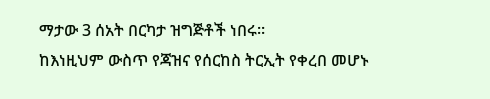ማታው 3 ሰአት በርካታ ዝግጅቶች ነበሩ፡፡
ከእነዚህም ውስጥ የጃዝና የሰርከስ ትርኢት የቀረበ መሆኑ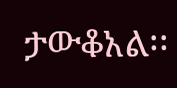ታውቆአል፡፡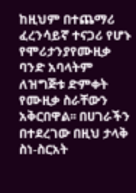ከዚህም በተጨማሪ ፈረንሳይኛ ተናጋሪ የሆኑ የሞሪታንያየሙዚቃ ባንድ አባላትም ለዝግጅቱ ድምቀት የሙዚቃ ስራቸውን አቅርበዋል፡፡ በሀገራችን በተደረገው በዚህ ታላቅ ስነ-ስርአት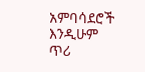አምባሳደሮች እንዲሁም ጥሪ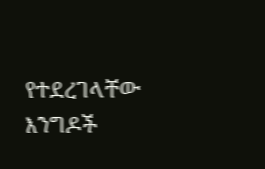የተደረገላቸው እንግዶች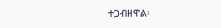ተጋብዘዋል፡